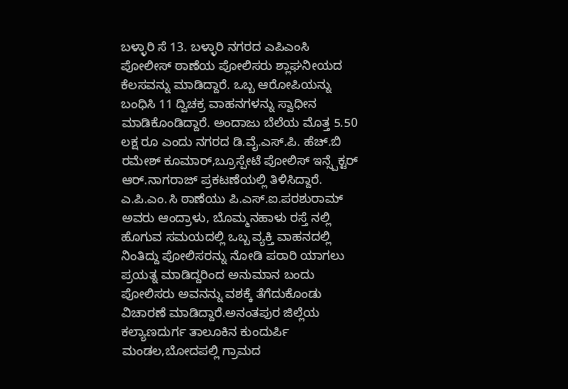ಬಳ್ಳಾರಿ ಸೆ 13. ಬಳ್ಳಾರಿ ನಗರದ ಎಪಿಎಂಸಿ ಪೋಲೀಸ್ ಠಾಣೆಯ ಪೋಲಿಸರು ಶ್ಲಾಘನೀಯದ ಕೆಲಸವನ್ನು ಮಾಡಿದ್ದಾರೆ. ಒಬ್ಬ ಆರೋಪಿಯನ್ನು ಬಂಧಿಸಿ 11 ದ್ವಿಚಕ್ರ ವಾಹನಗಳನ್ನು ಸ್ವಾಧೀನ ಮಾಡಿಕೊಂಡಿದ್ದಾರೆ. ಅಂದಾಜು ಬೆಲೆಯ ಮೊತ್ತ 5.50 ಲಕ್ಷ ರೂ ಎಂದು ನಗರದ ಡಿ.ವೈ.ಎಸ್.ಪಿ. ಹೆಚ್.ಬಿ ರಮೇಶ್ ಕೂಮಾರ್,ಬ್ರೂಸ್ಪೇಟೆ ಪೋಲಿಸ್ ಇನ್ಸ್ಪೆಕ್ಟರ್ ಆರ್.ನಾಗರಾಜ್ ಪ್ರಕಟಣೆಯಲ್ಲಿ ತಿಳಿಸಿದ್ದಾರೆ.
ಎ.ಪಿ.ಎಂ.ಸಿ ಠಾಣೆಯು ಪಿ.ಎಸ್.ಐ.ಪರಶುರಾಮ್ ಅವರು ಆಂದ್ರಾಳು, ಬೊಮ್ಮನಹಾಳು ರಸ್ತೆ ನಲ್ಲಿ ಹೊಗುವ ಸಮಯದಲ್ಲಿ ಒಬ್ಬ ವ್ಯಕ್ತಿ ವಾಹನದಲ್ಲಿ ನಿಂತಿದ್ದು ಪೋಲಿಸರನ್ನು ನೋಡಿ ಪರಾರಿ ಯಾಗಲು ಪ್ರಯತ್ನ ಮಾಡಿದ್ದರಿಂದ ಅನುಮಾನ ಬಂದು ಪೋಲಿಸರು ಅವನನ್ನು ವಶಕ್ಕೆ ತೆಗೆದುಕೊಂಡು ವಿಚಾರಣೆ ಮಾಡಿದ್ದಾರೆ.ಅನಂತಪುರ ಜಿಲ್ಲೆಯ ಕಲ್ಯಾಣದುರ್ಗ ತಾಲೂಕಿನ ಕುಂದುರ್ಪಿ ಮಂಡಲ,ಬೋದಪಲ್ಲಿ ಗ್ರಾಮದ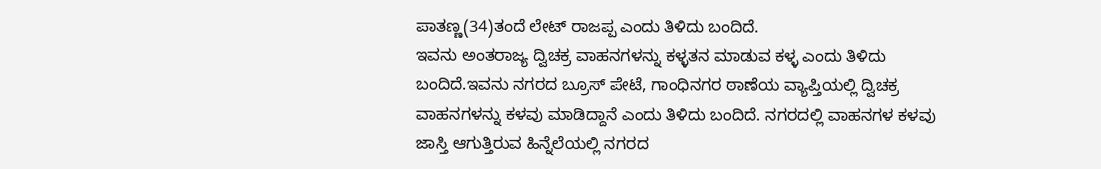ಪಾತಣ್ಣ(34)ತಂದೆ ಲೇಟ್ ರಾಜಪ್ಪ ಎಂದು ತಿಳಿದು ಬಂದಿದೆ.
ಇವನು ಅಂತರಾಜ್ಯ ದ್ವಿಚಕ್ರ ವಾಹನಗಳನ್ನು ಕಳ್ಳತನ ಮಾಡುವ ಕಳ್ಳ ಎಂದು ತಿಳಿದು ಬಂದಿದೆ.ಇವನು ನಗರದ ಬ್ರೂಸ್ ಪೇಟೆ, ಗಾಂಧಿನಗರ ಠಾಣೆಯ ವ್ಯಾಪ್ತಿಯಲ್ಲಿ ದ್ವಿಚಕ್ರ ವಾಹನಗಳನ್ನು ಕಳವು ಮಾಡಿದ್ದಾನೆ ಎಂದು ತಿಳಿದು ಬಂದಿದೆ. ನಗರದಲ್ಲಿ ವಾಹನಗಳ ಕಳವು ಜಾಸ್ತಿ ಆಗುತ್ತಿರುವ ಹಿನ್ನೆಲೆಯಲ್ಲಿ ನಗರದ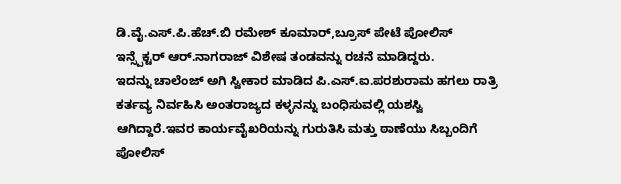ಡಿ.ವೈ.ಎಸ್.ಪಿ.ಹೆಚ್.ಬಿ ರಮೇಶ್ ಕೂಮಾರ್,ಬ್ರೂಸ್ ಪೇಟೆ ಪೋಲಿಸ್ ಇನ್ಸ್ಪೆಕ್ಟರ್ ಆರ್.ನಾಗರಾಜ್ ವಿಶೇಷ ತಂಡವನ್ನು ರಚನೆ ಮಾಡಿದ್ದರು.
ಇದನ್ನು ಚಾಲೆಂಜ್ ಅಗಿ ಸ್ವೀಕಾರ ಮಾಡಿದ ಪಿ.ಎಸ್.ಐ.ಪರಶುರಾಮ ಹಗಲು ರಾತ್ರಿ ಕರ್ತವ್ಯ ನಿರ್ವಹಿಸಿ ಅಂತರಾಜ್ಯದ ಕಳ್ಳನನ್ನು ಬಂಧಿಸುವಲ್ಲಿ ಯಶಸ್ವಿ ಆಗಿದ್ದಾರೆ.ಇವರ ಕಾರ್ಯವೈಖರಿಯನ್ನು ಗುರುತಿಸಿ ಮತ್ತು ಠಾಣೆಯು ಸಿಬ್ಬಂದಿಗೆ ಪೋಲಿಸ್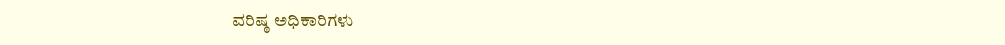ವರಿಷ್ಠ ಅಧಿಕಾರಿಗಳು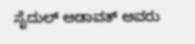ಸೈದುಲ್ ಅಡಾವತ್ ಅವರು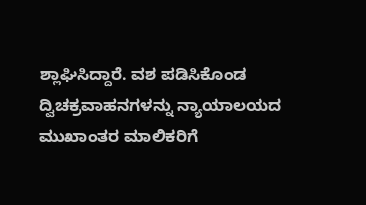ಶ್ಲಾಘಿಸಿದ್ದಾರೆ. ವಶ ಪಡಿಸಿಕೊಂಡ ದ್ವಿಚಕ್ರವಾಹನಗಳನ್ನು ನ್ಯಾಯಾಲಯದ ಮುಖಾಂತರ ಮಾಲಿಕರಿಗೆ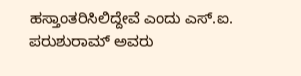ಹಸ್ತಾಂತರಿಸಿಲಿದ್ದೇವೆ ಎಂದು ಎಸ್.ಐ. ಪರುಶುರಾಮ್ ಅವರು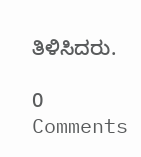ತಿಳಿಸಿದರು.

0 Comments